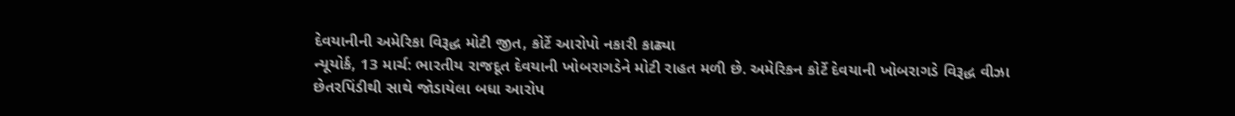દેવયાનીની અમેરિકા વિરૂદ્ધ મોટી જીત, કોર્ટે આરોપો નકારી કાઢ્યા
ન્યૂયોર્ક, 13 માર્ચ: ભારતીય રાજદૂત દેવયાની ખોબરાગડેને મોટી રાહત મળી છે. અમેરિકન કોર્ટે દેવયાની ખોબરાગડે વિરૂદ્ધ વીઝા છેતરપિંડીથી સાથે જોડાયેલા બધા આરોપ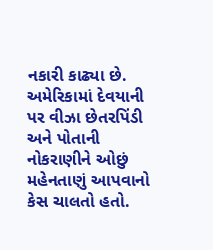નકારી કાઢ્યા છે. અમેરિકામાં દેવયાની પર વીઝા છેતરપિંડી અને પોતાની નોકરાણીને ઓછું મહેનતાણું આપવાનો કેસ ચાલતો હતો.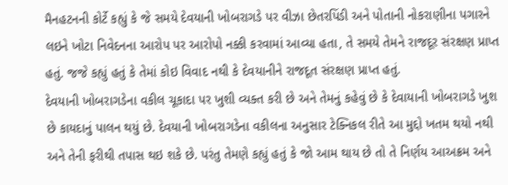મૈનહટનની કોર્ટે કહ્યું કે જે સમયે દેવયાની ખોબરાગડે પર વીઝા છેતરપિંડી અને પોતાની નોકરાણીના પગારને લઇને ખોટા નિવેદનના આરોપ પર આરોપો નક્કી કરવામાં આવ્યા હતા, તે સમયે તેમને રાજદૂર સંરક્ષણ પ્રાપ્ત હતું. જજે કહ્યું હતું કે તેમાં કોઇ વિવાદ નથી કે દેવયાનીને રાજદૂત સંરક્ષણ પ્રાપ્ત હતું.
દેવયાની ખોબરાગડેના વકીલ ચૂકાદા પર ખુશી વ્યક્ત કરી છે અને તેમનું કહેવું છે કે દેવાયાની ખોબરાગડે ખુશ છે કાયદાનું પાલન થયું છે. દેવયાની ખોબરાગડેના વકીલના અનુસાર ટેક્નિકલ રીતે આ મુદ્દો ખતમ થયો નથી અને તેની ફરીથી તપાસ થઇ શકે છે. પરંતુ તેમણે કહ્યું હતું કે જો આમ થાય છે તો તે નિર્ણય આઅક્રમ અને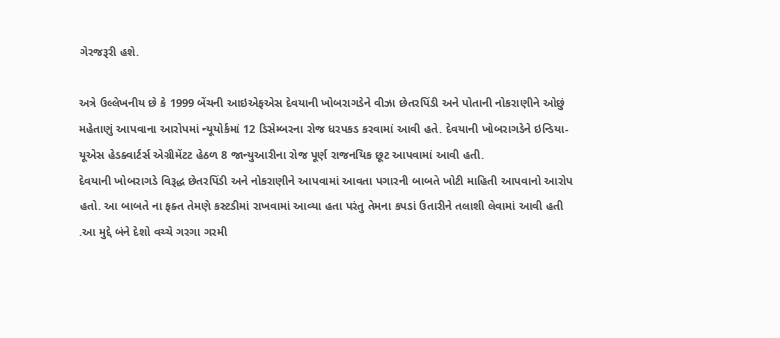ગેરજરૂરી હશે.

અત્રે ઉલ્લેખનીય છે કે 1999 બેંચની આઇએફએસ દેવયાની ખોબરાગડેને વીઝા છેતરપિંડી અને પોતાની નોકરાણીને ઓછું મહેતાણું આપવાના આરોપમાં ન્યૂયોર્કમાં 12 ડિસેમ્બરના રોજ ધરપકડ કરવામાં આવી હતે. દેવયાની ખોબરાગડેને ઇન્ડિયા-યૂએસ હેડક્વાર્ટર્સ એગ્રીમેંટટ હેઠળ 8 જાન્યુઆરીના રોજ પૂર્ણ રાજનયિક છૂટ આપવામાં આવી હતી.
દેવયાની ખોબરાગડે વિરૂદ્ધ છેતરપિંડી અને નોકરાણીને આપવામાં આવતા પગારની બાબતે ખોટી માહિતી આપવાનો આરોપ હતો. આ બાબતે ના ફક્ત તેમણે કસ્ટડીમાં રાખવામાં આવ્યા હતા પરંતુ તેમના કપડાં ઉતારીને તલાશી લેવામાં આવી હતી .આ મુદ્દે બંને દેશો વચ્ચે ગરગા ગરમી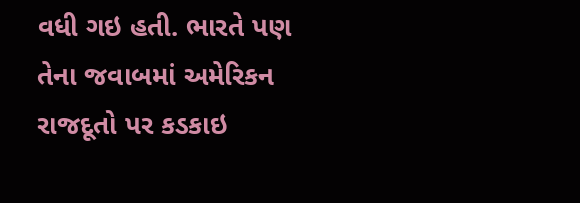વધી ગઇ હતી. ભારતે પણ તેના જવાબમાં અમેરિકન રાજદૂતો પર કડકાઇ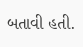બતાવી હતી.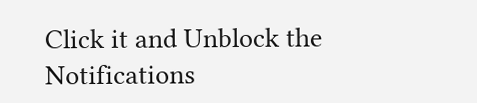Click it and Unblock the Notifications